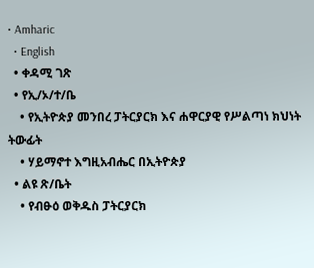• Amharic
  • English
  • ቀዳሚ ገጽ
  • የኢ/ኦ/ተ/ቤ
    • የኢትዮጵያ መንበረ ፓትርያርክ እና ሐዋርያዊ የሥልጣነ ክህነት ትውፊት
    • ሃይማኖተ እግዚአብሔር በኢትዮጵያ
  • ልዩ ጽ/ቤት
    • የብፁዕ ወቅዱስ ፓትርያርክ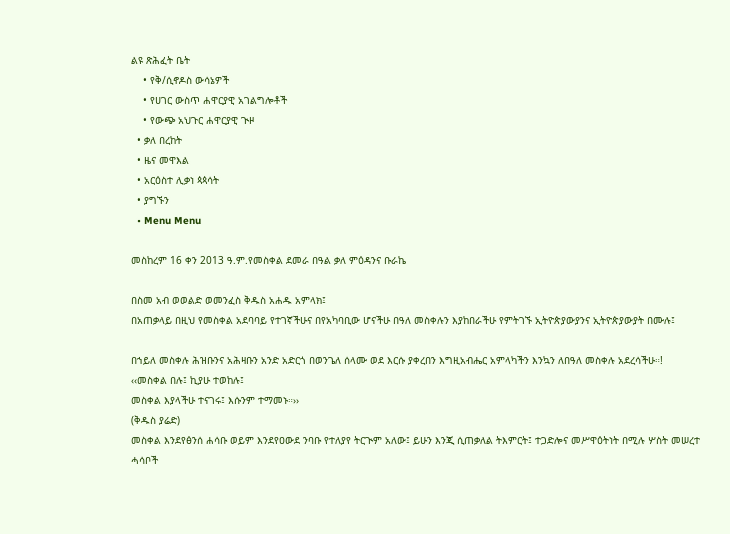ልዩ ጽሕፈት ቤት
    • የቅ/ሲኖዶስ ውሳኔዎች
    • የሀገር ውስጥ ሐዋርያዊ አገልግሎቶች
    • የውጭ አህጉር ሐዋርያዊ ጒዞ
  • ቃለ በረከት
  • ዜና መዋእል
  • አርዕስተ ሊቃነ ጳጳሳት
  • ያግኙን
  • Menu Menu

መስከረም 16 ቀን 2013 ዓ.ም.የመስቀል ደመራ በዓል ቃለ ምዕዳንና ቡራኬ

በስመ አብ ወወልድ ወመንፈስ ቅዱስ አሐዱ አምላክ፤
በአጠቃላይ በዚህ የመስቀል አደባባይ የተገኛችሁና በየአካባቢው ሆናችሁ በዓለ መስቀሉን እያከበራችሁ የምትገኙ ኢትዮጵያውያንና ኢትዮጵያውያት በሙሉ፤

በኀይለ መስቀሉ ሕዝቡንና አሕዛቡን አንድ አድርጎ በወንጌለ ሰላሙ ወደ እርሱ ያቀረበን እግዚአብሔር አምላካችን እንኳን ለበዓለ መስቀሉ አደረሳችሁ።!
‹‹መስቀል በሉ፤ ኪያሁ ተወከሉ፤
መስቀል እያላችሁ ተናገሩ፤ እሱንም ተማመኑ።››
(ቅዱስ ያሬድ)
መስቀል እንደየፅንሰ ሐሳቡ ወይም እንደየዐውደ ንባቡ የተለያየ ትርጒም አለው፤ ይሁን እንጂ ሲጠቃለል ትእምርት፤ ተጋድሎና መሥዋዕትነት በሚሉ ሦስት መሠረተ ሓሳቦች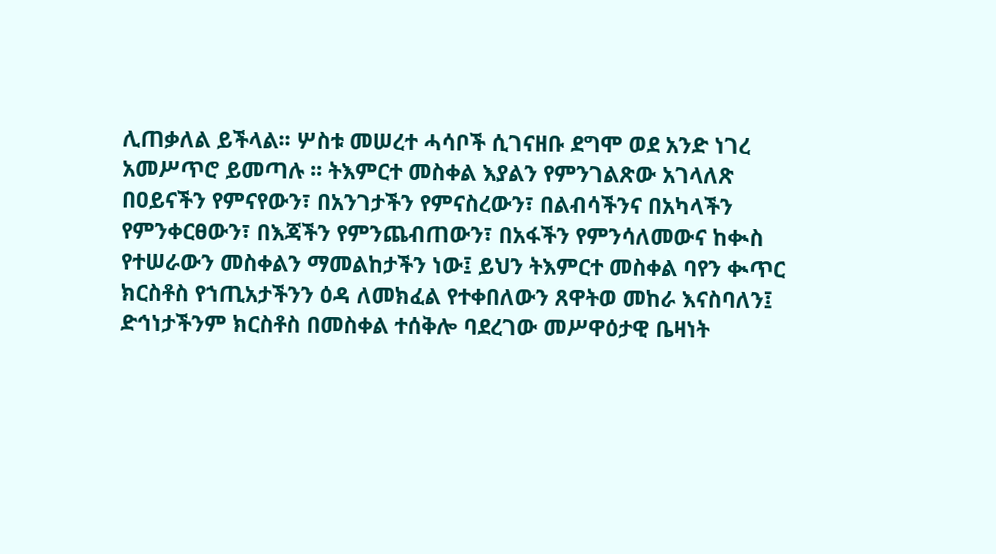ሊጠቃለል ይችላል፡፡ ሦስቱ መሠረተ ሓሳቦች ሲገናዘቡ ደግሞ ወደ አንድ ነገረ አመሥጥሮ ይመጣሉ ፡፡ ትእምርተ መስቀል እያልን የምንገልጽው አገላለጽ በዐይናችን የምናየውን፣ በአንገታችን የምናስረውን፣ በልብሳችንና በአካላችን የምንቀርፀውን፣ በእጃችን የምንጨብጠውን፣ በአፋችን የምንሳለመውና ከቊስ የተሠራውን መስቀልን ማመልከታችን ነው፤ ይህን ትእምርተ መስቀል ባየን ቊጥር ክርስቶስ የኀጢአታችንን ዕዳ ለመክፈል የተቀበለውን ጸዋትወ መከራ እናስባለን፤ ድኅነታችንም ክርስቶስ በመስቀል ተሰቅሎ ባደረገው መሥዋዕታዊ ቤዛነት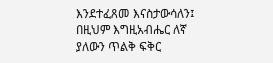እንደተፈጸመ እናስታውሳለን፤ በዚህም እግዚአብሔር ለኛ ያለውን ጥልቅ ፍቅር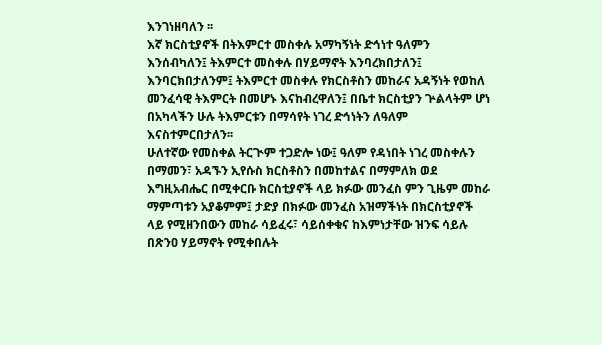እንገነዘባለን ፡፡
እኛ ክርስቲያኖች በትእምርተ መስቀሉ አማካኝነት ድኅነተ ዓለምን እንሰብካለን፤ ትእምርተ መስቀሉ በሃይማኖት እንባረክበታለን፤ እንባርክበታለንም፤ ትእምርተ መስቀሉ የክርስቶስን መከራና አዳኝነት የወከለ መንፈሳዊ ትእምርት በመሆኑ እናከብረዋለን፤ በቤተ ክርስቲያን ጕልላትም ሆነ በአካላችን ሁሉ ትእምርቱን በማሳየት ነገረ ድኅነትን ለዓለም እናስተምርበታለን፡፡
ሁለተኛው የመስቀል ትርጒም ተጋድሎ ነው፤ ዓለም የዳነበት ነገረ መስቀሉን በማመን፣ አዳኙን ኢየሱስ ክርስቶስን በመከተልና በማምለክ ወደ እግዚአብሔር በሚቀርቡ ክርስቲያኖች ላይ ክፉው መንፈስ ምን ጊዜም መከራ ማምጣቱን አያቆምም፤ ታድያ በክፉው መንፈስ አዝማችነት በክርስቲያኖች ላይ የሚዘንበውን መከራ ሳይፈሩ፣ ሳይሰቀቁና ከእምነታቸው ዝንፍ ሳይሉ በጽንዐ ሃይማኖት የሚቀበሉት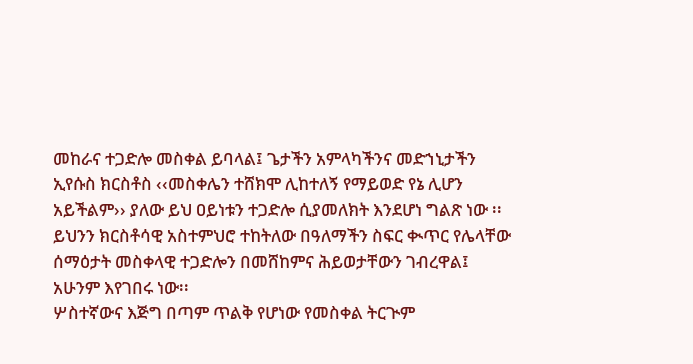መከራና ተጋድሎ መስቀል ይባላል፤ ጌታችን አምላካችንና መድኀኒታችን ኢየሱስ ክርስቶስ ‹‹መስቀሌን ተሸክሞ ሊከተለኝ የማይወድ የኔ ሊሆን አይችልም›› ያለው ይህ ዐይነቱን ተጋድሎ ሲያመለክት እንደሆነ ግልጽ ነው ፡፡ ይህንን ክርስቶሳዊ አስተምህሮ ተከትለው በዓለማችን ስፍር ቊጥር የሌላቸው ሰማዕታት መስቀላዊ ተጋድሎን በመሸከምና ሕይወታቸውን ገብረዋል፤ አሁንም እየገበሩ ነው፡፡
ሦስተኛውና እጅግ በጣም ጥልቅ የሆነው የመስቀል ትርጒም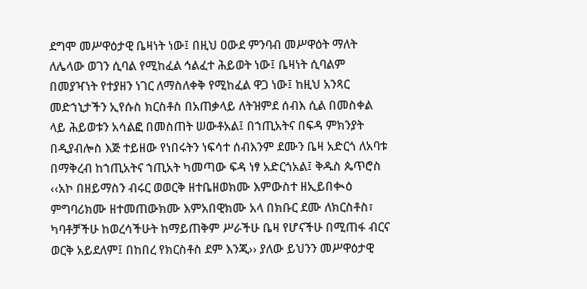ደግሞ መሥዋዕታዊ ቤዛነት ነው፤ በዚህ ዐውደ ምንባብ መሥዋዕት ማለት ለሌላው ወገን ሲባል የሚከፈል ኅልፈተ ሕይወት ነው፤ ቤዛነት ሲባልም በመያዣነት የተያዘን ነገር ለማስለቀቅ የሚከፈል ዋጋ ነው፤ ከዚህ አንጻር መድኀኒታችን ኢየሱስ ክርስቶስ በአጠቃላይ ለትዝምደ ሰብእ ሲል በመስቀል ላይ ሕይወቱን አሳልፎ በመስጠት ሠውቶአል፤ በኀጢአትና በፍዳ ምክንያት በዲያብሎስ እጅ ተይዘው የነበሩትን ነፍሳተ ሰብእንም ደሙን ቤዛ አድርጎ ለአባቱ በማቅረብ ከኀጢአትና ኀጢአት ካመጣው ፍዳ ነፃ አድርጎአል፤ ቅዱስ ጴጥሮስ ‹‹አኮ በዘይማስን ብሩር ወወርቅ ዘተቤዘወክሙ እምውስተ ዘኢይበቊዕ ምግባሪክሙ ዘተመጠውክሙ እምአበዊክሙ አላ በክቡር ደሙ ለክርስቶስ፣ ካባቶቻችሁ ከወረሳችሁት ከማይጠቅም ሥራችሁ ቤዛ የሆናችሁ በሚጠፋ ብርና ወርቅ አይደለም፤ በከበረ የክርስቶስ ደም እንጂ›› ያለው ይህንን መሥዋዕታዊ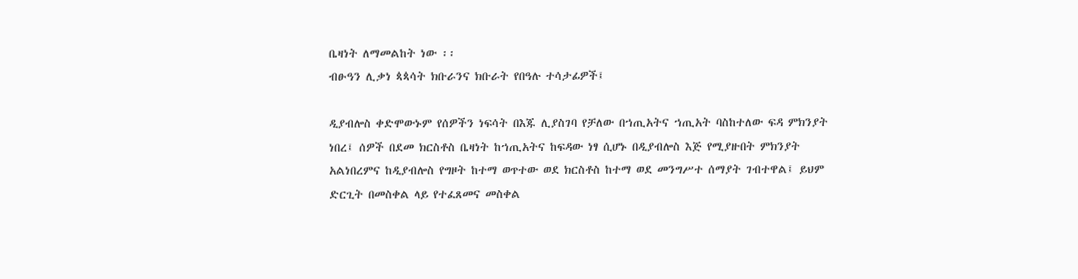ቤዛነት ለማመልከት ነው ፡፡
ብፁዓን ሊቃነ ጳጳሳት ክቡራንና ክቡራት የበዓሉ ተሳታፊዎች፤

ዲያብሎስ ቀድሞውኑም የሰዎችን ነፍሳት በእጁ ሊያስገባ የቻለው በኀጢአትና ኀጢአት ባስከተለው ፍዳ ምክንያት ነበረ፤ ሰዎች በደመ ክርስቶስ ቤዛነት ከኀጢአትና ከፍዳው ነፃ ሲሆኑ በዲያብሎስ እጅ የሚያዙበት ምክንያት አልነበረምና ከዲያብሎስ የግዞት ከተማ ወጥተው ወደ ክርስቶስ ከተማ ወደ መንግሥተ ሰማያት ገብተዋል፤ ይህም ድርጊት በመስቀል ላይ የተፈጸመና መስቀል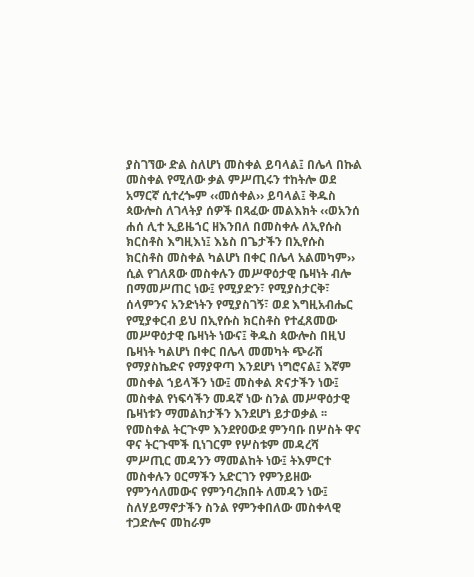ያስገኘው ድል ስለሆነ መስቀል ይባላል፤ በሌላ በኩል መስቀል የሚለው ቃል ምሥጢሩን ተከትሎ ወደ አማርኛ ሲተረጐም ‹‹መሰቀል›› ይባላል፤ ቅዱስ ጳውሎስ ለገላትያ ሰዎች በጻፈው መልእክት ‹‹ወአንሰ ሐሰ ሊተ ኢይዜኀር ዘእንበለ በመስቀሉ ለኢየሱስ ክርስቶስ እግዚእነ፤ እኔስ በጌታችን በኢየሱስ ክርስቶስ መስቀል ካልሆነ በቀር በሌላ አልመካም›› ሲል የገለጸው መስቀሉን መሥዋዕታዊ ቤዛነት ብሎ በማመሥጠር ነው፤ የሚያድን፣ የሚያስታርቅ፣ ሰላምንና አንድነትን የሚያስገኝ፣ ወደ እግዚአብሔር የሚያቀርብ ይህ በኢየሱስ ክርስቶስ የተፈጸመው መሥዋዕታዊ ቤዛነት ነውና፤ ቅዱስ ጳውሎስ በዚህ ቤዛነት ካልሆነ በቀር በሌላ መመካት ጭራሽ የማያስኬድና የማያዋጣ እንደሆነ ነግሮናል፤ እኛም መስቀል ኀይላችን ነው፤ መስቀል ጽናታችን ነው፤ መስቀል የነፍሳችን መዳኛ ነው ስንል መሥዋዕታዊ ቤዛነቱን ማመልከታችን እንደሆነ ይታወቃል ፡፡ የመስቀል ትርጒም እንደየዐውደ ምንባቡ በሦስት ዋና ዋና ትርጉሞች ቢነገርም የሦስቱም መዳረሻ ምሥጢር መዳንን ማመልከት ነው፤ ትእምርተ መስቀሉን ዐርማችን አድርገን የምንይዘው የምንሳለመውና የምንባረክበት ለመዳን ነው፤ ስለሃይማኖታችን ስንል የምንቀበለው መስቀላዊ ተጋድሎና መከራም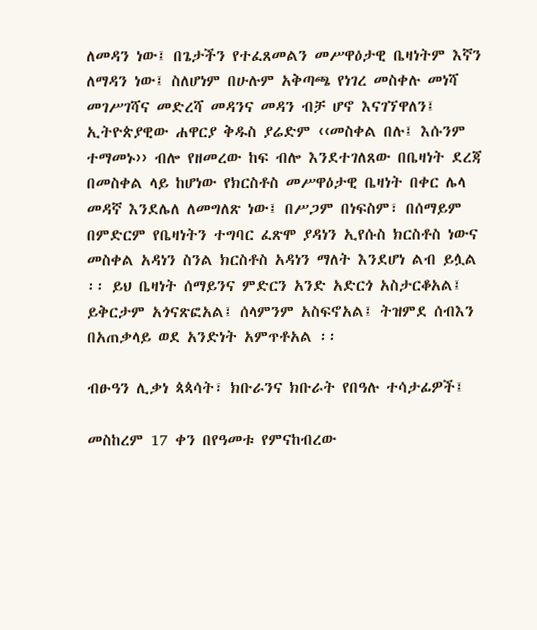ለመዳን ነው፤ በጌታችን የተፈጸመልን መሥዋዕታዊ ቤዛነትም እኛን ለማዳን ነው፤ ስለሆነም በሁሉም አቅጣጫ የነገረ መስቀሉ መነሻ መገሥገሻና መድረሻ መዳንና መዳን ብቻ ሆኖ እናገኘዋለን፤ ኢትዮጵያዊው ሐዋርያ ቅዱስ ያሬድም ‹‹መስቀል በሉ፤ እሱንም ተማመኑ›› ብሎ የዘመረው ከፍ ብሎ እንደተገለጸው በቤዛነት ደረጃ በመስቀል ላይ ከሆነው የክርስቶስ መሥዋዕታዊ ቤዛነት በቀር ሌላ መዳኛ እንደሌለ ለመግለጽ ነው፤ በሥጋም በነፍስም፣ በሰማይም በምድርም የቤዛነትን ተግባር ፈጽሞ ያዳነን ኢየሱስ ክርስቶስ ነውና መስቀል አዳነን ስንል ክርስቶስ አዳነን ማለት እንደሆነ ልብ ይሏል ፡፡ ይህ ቤዛነት ሰማይንና ምድርን አንድ አድርጎ አስታርቆአል፤ ይቅርታም አጎናጽፎአል፤ ሰላምንም አስፍኖአል፤ ትዝምደ ሰብእን በአጠቃላይ ወደ አንድነት አምጥቶአል ፡፡

ብፁዓን ሊቃነ ጳጳሳት፣ ክቡራንና ክቡራት የበዓሉ ተሳታፊዎች፤

መስከረም 17 ቀን በየዓመቱ የምናከብረው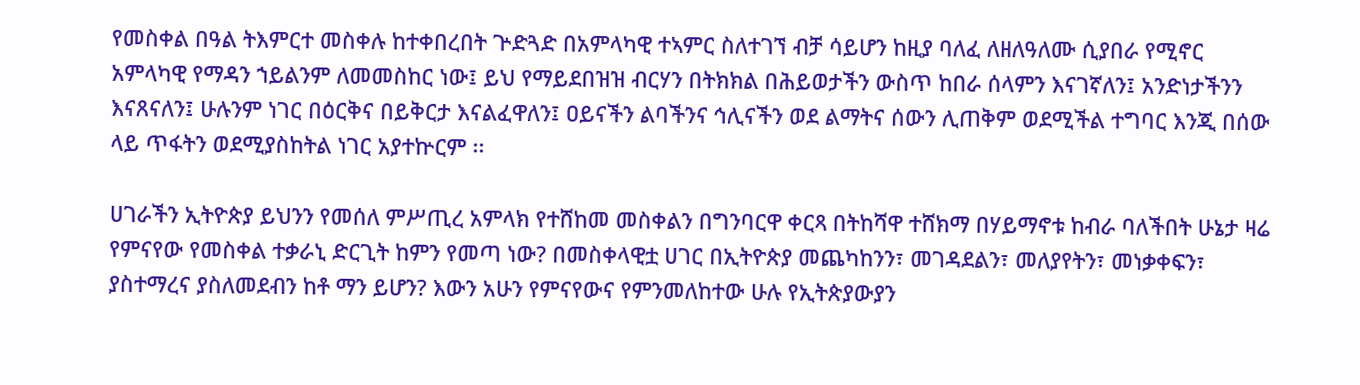የመስቀል በዓል ትእምርተ መስቀሉ ከተቀበረበት ጕድጓድ በአምላካዊ ተኣምር ስለተገኘ ብቻ ሳይሆን ከዚያ ባለፈ ለዘለዓለሙ ሲያበራ የሚኖር አምላካዊ የማዳን ኀይልንም ለመመስከር ነው፤ ይህ የማይደበዝዝ ብርሃን በትክክል በሕይወታችን ውስጥ ከበራ ሰላምን እናገኛለን፤ አንድነታችንን እናጸናለን፤ ሁሉንም ነገር በዕርቅና በይቅርታ እናልፈዋለን፤ ዐይናችን ልባችንና ኅሊናችን ወደ ልማትና ሰውን ሊጠቅም ወደሚችል ተግባር እንጂ በሰው ላይ ጥፋትን ወደሚያስከትል ነገር አያተኵርም ፡፡

ሀገራችን ኢትዮጵያ ይህንን የመሰለ ምሥጢረ አምላክ የተሸከመ መስቀልን በግንባርዋ ቀርጻ በትከሻዋ ተሸክማ በሃይማኖቱ ከብራ ባለችበት ሁኔታ ዛሬ የምናየው የመስቀል ተቃራኒ ድርጊት ከምን የመጣ ነው? በመስቀላዊቷ ሀገር በኢትዮጵያ መጨካከንን፣ መገዳደልን፣ መለያየትን፣ መነቃቀፍን፣ ያስተማረና ያስለመደብን ከቶ ማን ይሆን? እውን አሁን የምናየውና የምንመለከተው ሁሉ የኢትጵያውያን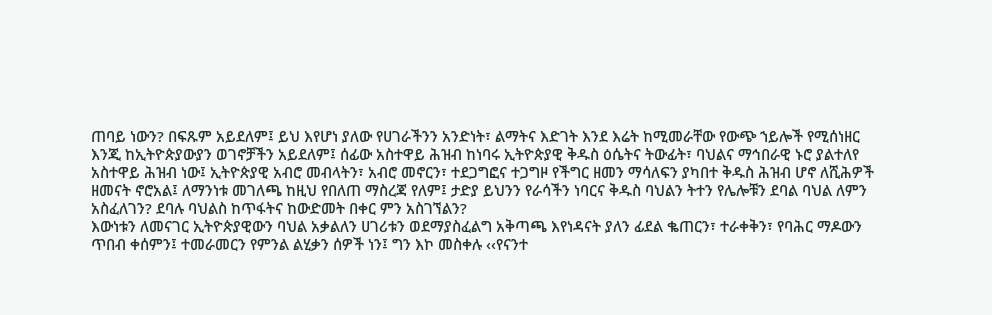ጠባይ ነውን? በፍጹም አይደለም፤ ይህ እየሆነ ያለው የሀገራችንን አንድነት፣ ልማትና እድገት እንደ እሬት ከሚመራቸው የውጭ ኀይሎች የሚሰነዘር እንጂ ከኢትዮጵያውያን ወገኖቻችን አይደለም፤ ሰፊው አስተዋይ ሕዝብ ከነባሩ ኢትዮጵያዊ ቅዱስ ዕሴትና ትውፊት፣ ባህልና ማኅበራዊ ኑሮ ያልተለየ አስተዋይ ሕዝብ ነው፤ ኢትዮጵያዊ አብሮ መብላትን፣ አብሮ መኖርን፣ ተደጋግፎና ተጋግዞ የችግር ዘመን ማሳለፍን ያካበተ ቅዱስ ሕዝብ ሆኖ ለሺሕዎች ዘመናት ኖሮአል፤ ለማንነቱ መገለጫ ከዚህ የበለጠ ማስረጃ የለም፤ ታድያ ይህንን የራሳችን ነባርና ቅዱስ ባህልን ትተን የሌሎቹን ደባል ባህል ለምን አስፈለገን? ደባሉ ባህልስ ከጥፋትና ከውድመት በቀር ምን አስገኘልን?
እውነቱን ለመናገር ኢትዮጵያዊውን ባህል አቃልለን ሀገሪቱን ወደማያስፈልግ አቅጣጫ እየነዳናት ያለን ፊደል ቈጠርን፣ ተራቀቅን፣ የባሕር ማዶውን ጥበብ ቀሰምን፤ ተመራመርን የምንል ልሂቃን ሰዎች ነን፤ ግን እኮ መስቀሉ ‹‹የናንተ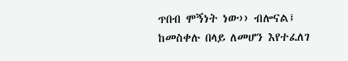ጥበብ ሞኝነት ነው›› ብሎናል፤ ከመስቀሉ በላይ ለመሆን እየተፈለገ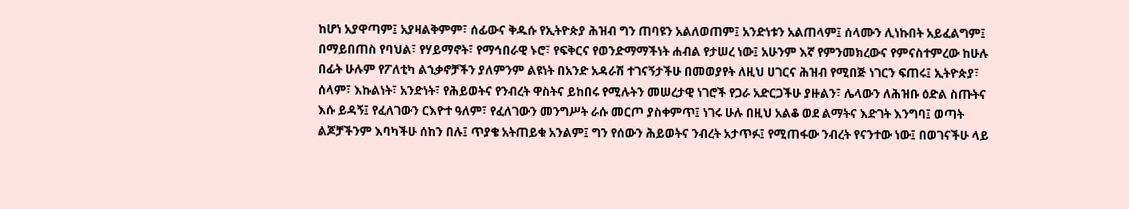ከሆነ አያዋጣም፤ አያዛልቅምም፣ ሰፊውና ቅዱሱ የኢትዮጵያ ሕዝብ ግን ጠባዩን አልለወጠም፤ አንድነቱን አልጠላም፤ ሰላሙን ሊነኩበት አይፈልግም፤ በማይበጠስ የባህል፣ የሃይማኖት፣ የማኅበራዊ ኑሮ፣ የፍቅርና የወንድማማችነት ሐብል የታሠረ ነው፤ አሁንም እኛ የምንመክረውና የምናስተምረው ከሁሉ በፊት ሁሉም የፖለቲካ ልኂቃኖቻችን ያለምንም ልዩነት በአንድ አዳራሽ ተገናኝታችሁ በመወያየት ለዚህ ሀገርና ሕዝብ የሚበጅ ነገርን ፍጠሩ፤ ኢትዮጵያ፣ ሰላም፣ እኩልነት፣ አንድነት፣ የሕይወትና የንብረት ዋስትና ይከበሩ የሚሉትን መሠረታዊ ነገሮች የጋራ አድርጋችሁ ያዙልን፣ ሌላውን ለሕዝቡ ዕድል ስጡትና እሱ ይዳኝ፤ የፈለገውን ርእዮተ ዓለም፣ የፈለገውን መንግሥት ራሱ መርጦ ያስቀምጥ፤ ነገሩ ሁሉ በዚህ አልቆ ወደ ልማትና እድገት እንግባ፤ ወጣት ልጆቻችንም እባካችሁ ሰከን በሉ፤ ጥያቄ አትጠይቁ አንልም፤ ግን የሰውን ሕይወትና ንብረት አታጥፉ፤ የሚጠፋው ንብረት የናንተው ነው፤ በወገናችሁ ላይ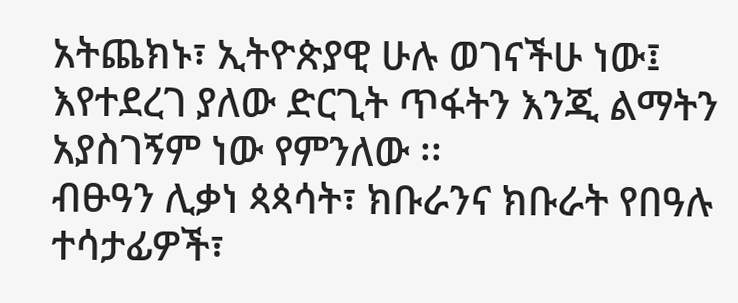አትጨክኑ፣ ኢትዮጵያዊ ሁሉ ወገናችሁ ነው፤ እየተደረገ ያለው ድርጊት ጥፋትን እንጂ ልማትን አያስገኝም ነው የምንለው ፡፡
ብፁዓን ሊቃነ ጳጳሳት፣ ክቡራንና ክቡራት የበዓሉ ተሳታፊዎች፣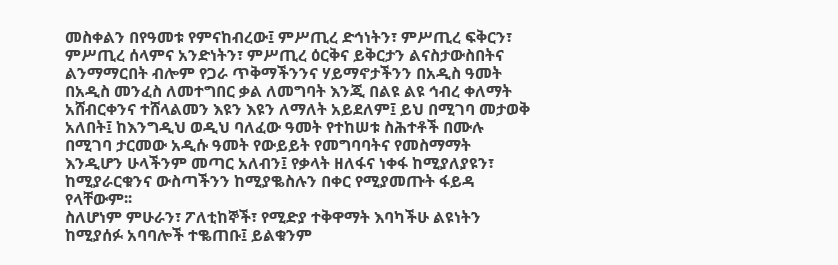መስቀልን በየዓመቱ የምናከብረው፤ ምሥጢረ ድኅነትን፣ ምሥጢረ ፍቅርን፣ ምሥጢረ ሰላምና አንድነትን፣ ምሥጢረ ዕርቅና ይቅርታን ልናስታውስበትና ልንማማርበት ብሎም የጋራ ጥቅማችንንና ሃይማኖታችንን በአዲስ ዓመት በአዲስ መንፈስ ለመተግበር ቃል ለመግባት እንጂ በልዩ ልዩ ኅብረ ቀለማት አሸብርቀንና ተሸላልመን እዩን እዩን ለማለት አይደለም፤ ይህ በሚገባ መታወቅ አለበት፤ ከእንግዲህ ወዲህ ባለፈው ዓመት የተከሠቱ ስሕተቶች በሙሉ በሚገባ ታርመው አዲሱ ዓመት የውይይት የመግባባትና የመስማማት እንዲሆን ሁላችንም መጣር አለብን፤ የቃላት ዘለፋና ነቀፋ ከሚያለያዩን፣ ከሚያራርቁንና ውስጣችንን ከሚያቈስሉን በቀር የሚያመጡት ፋይዳ የላቸውም፡፡
ስለሆነም ምሁራን፣ ፖለቲከኞች፣ የሚድያ ተቅዋማት እባካችሁ ልዩነትን ከሚያሰፉ አባባሎች ተቈጠቡ፤ ይልቁንም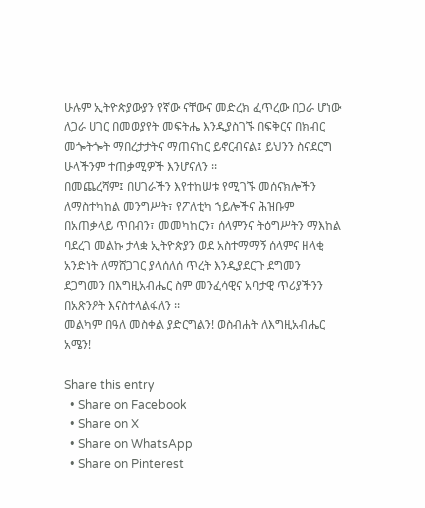ሁሉም ኢትዮጵያውያን የኛው ናቸውና መድረክ ፈጥረው በጋራ ሆነው ለጋራ ሀገር በመወያየት መፍትሔ እንዲያስገኙ በፍቅርና በክብር መጐትጐት ማበረታታትና ማጠናከር ይኖርብናል፤ ይህንን ስናደርግ ሁላችንም ተጠቃሚዎች እንሆናለን ፡፡
በመጨረሻም፤ በሀገራችን እየተከሠቱ የሚገኙ መሰናክሎችን ለማስተካከል መንግሥት፣ የፖለቲካ ኀይሎችና ሕዝቡም በአጠቃላይ ጥበብን፣ መመካከርን፣ ሰላምንና ትዕግሥትን ማእከል ባደረገ መልኩ ታላቋ ኢትዮጵያን ወደ አስተማማኝ ሰላምና ዘላቂ አንድነት ለማሸጋገር ያላሰለሰ ጥረት እንዲያደርጉ ደግመን ደጋግመን በእግዚአብሔር ስም መንፈሳዊና አባታዊ ጥሪያችንን በአጽንዖት እናስተላልፋለን ፡፡
መልካም በዓለ መስቀል ያድርግልን! ወስብሐት ለእግዚአብሔር አሜን!

Share this entry
  • Share on Facebook
  • Share on X
  • Share on WhatsApp
  • Share on Pinterest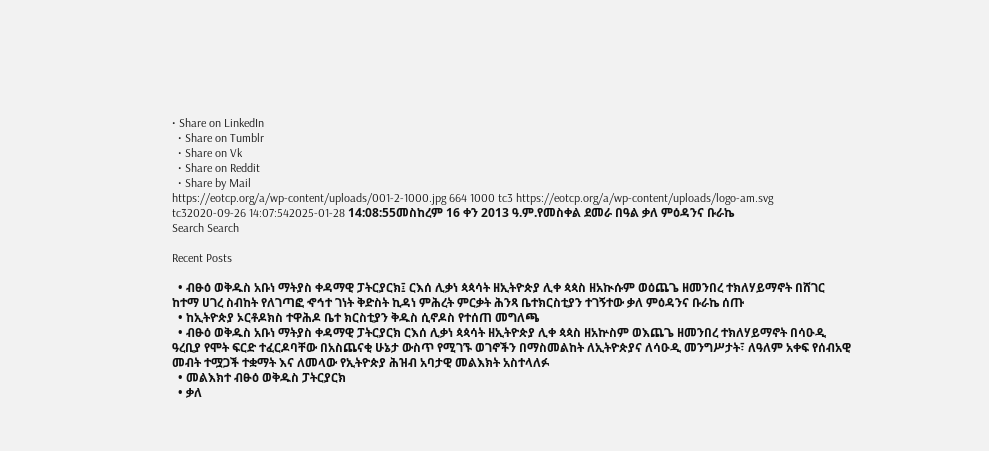• Share on LinkedIn
  • Share on Tumblr
  • Share on Vk
  • Share on Reddit
  • Share by Mail
https://eotcp.org/a/wp-content/uploads/001-2-1000.jpg 664 1000 tc3 https://eotcp.org/a/wp-content/uploads/logo-am.svg tc32020-09-26 14:07:542025-01-28 14:08:55መስከረም 16 ቀን 2013 ዓ.ም.የመስቀል ደመራ በዓል ቃለ ምዕዳንና ቡራኬ
Search Search

Recent Posts

  • ብፁዕ ወቅዱስ አቡነ ማትያስ ቀዳማዊ ፓትርያርክ፤ ርእሰ ሊቃነ ጳጳሳት ዘኢትዮጵያ ሊቀ ጳጳስ ዘአኲሱም ወዕጨጌ ዘመንበረ ተክለሃይማኖት በሸገር ከተማ ሀገረ ስብከት የለገጣፎ ኆኅተ ገነት ቅድስት ኪዳነ ምሕረት ምርቃት ሕንጻ ቤተክርስቲያን ተገኝተው ቃለ ምዕዳንና ቡራኬ ሰጡ
  • ከኢትዮጵያ ኦርቶዶክስ ተዋሕዶ ቤተ ክርስቲያን ቅዱስ ሲኖዶስ የተሰጠ መግለጫ
  • ብፁዕ ወቅዱስ አቡነ ማትያስ ቀዳማዊ ፓትርያርክ ርእሰ ሊቃነ ጳጳሳት ዘኢትዮጵያ ሊቀ ጳጳስ ዘአኵስም ወእጨጌ ዘመንበረ ተክለሃይማኖት በሳዑዲ ዓረቢያ የሞት ፍርድ ተፈርዶባቸው በአስጨናቂ ሁኔታ ውስጥ የሚገኙ ወገኖችን በማስመልከት ለኢትዮጵያና ለሳዑዲ መንግሥታት፣ ለዓለም አቀፍ የሰብአዊ መብት ተሟጋች ተቋማት እና ለመላው የኢትዮጵያ ሕዝብ አባታዊ መልእክት አስተላለፉ
  • መልእክተ ብፁዕ ወቅዱስ ፓትርያርክ
  • ቃለ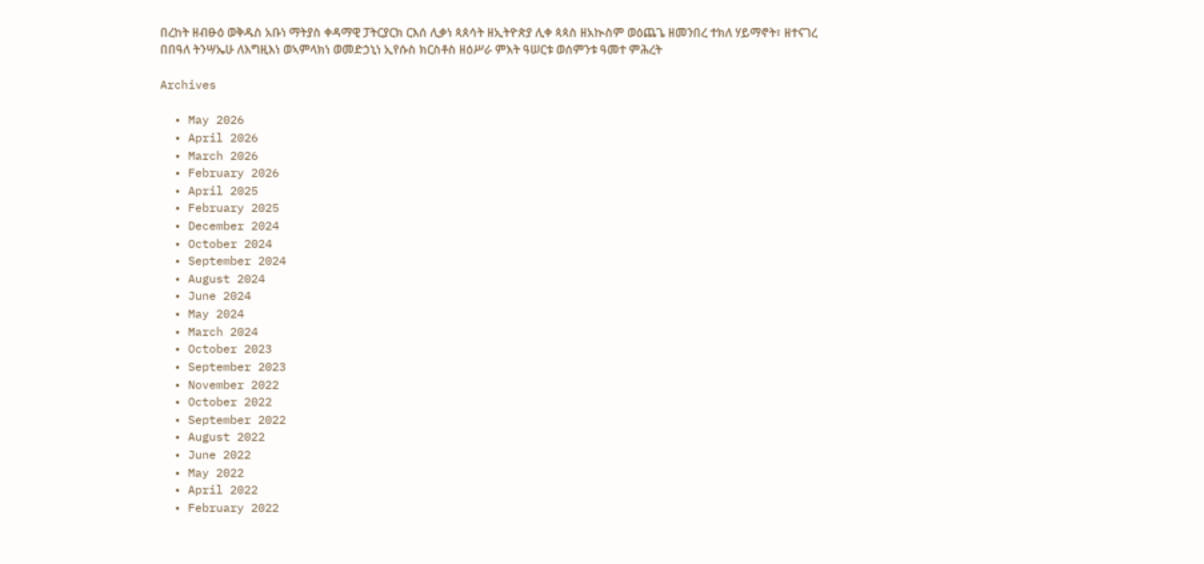በረከት ዘብፁዕ ወቅዱስ አቡነ ማትያስ ቀዳማዊ ፓትርያርክ ርእሰ ሊቃነ ጳጰሳት ዘኢትዮጵያ ሊቀ ጳጳስ ዘአኲስም ወዕጨጌ ዘመንበረ ተክለ ሃይማኖት፣ ዘተናገረ በበዓለ ትንሣኤሁ ለእግዚእነ ወኣምላክነ ወመድኃኒነ ኢየሱስ ክርስቶስ ዘዕሥራ ምእት ዓሠርቱ ወሰምንቱ ዓመተ ምሕረት

Archives

  • May 2026
  • April 2026
  • March 2026
  • February 2026
  • April 2025
  • February 2025
  • December 2024
  • October 2024
  • September 2024
  • August 2024
  • June 2024
  • May 2024
  • March 2024
  • October 2023
  • September 2023
  • November 2022
  • October 2022
  • September 2022
  • August 2022
  • June 2022
  • May 2022
  • April 2022
  • February 2022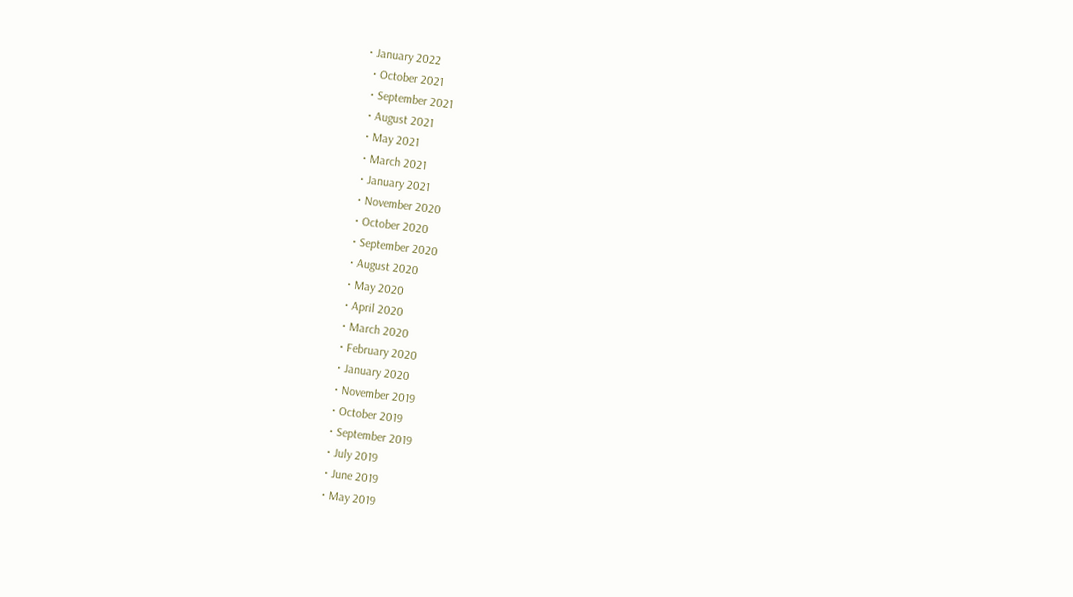• January 2022
  • October 2021
  • September 2021
  • August 2021
  • May 2021
  • March 2021
  • January 2021
  • November 2020
  • October 2020
  • September 2020
  • August 2020
  • May 2020
  • April 2020
  • March 2020
  • February 2020
  • January 2020
  • November 2019
  • October 2019
  • September 2019
  • July 2019
  • June 2019
  • May 2019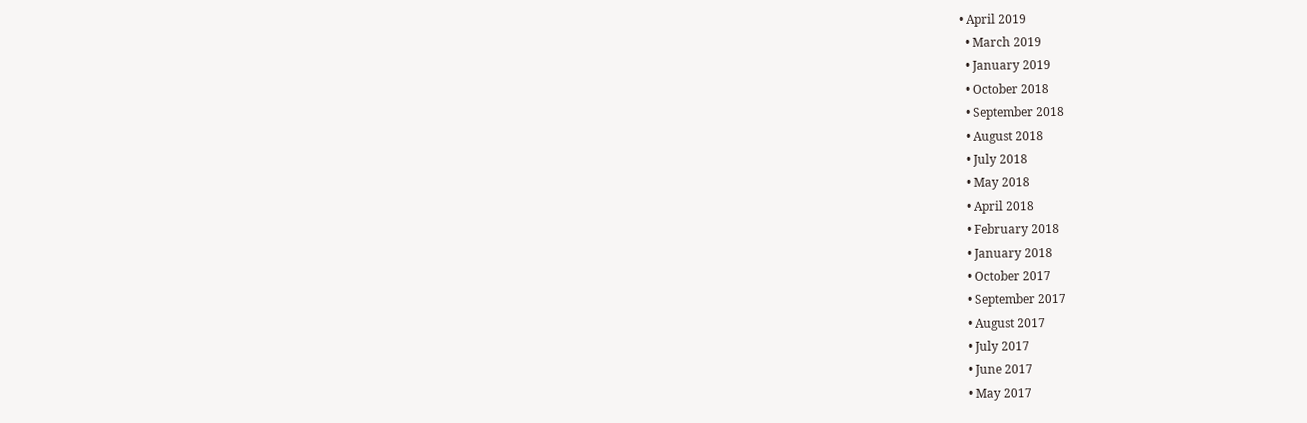• April 2019
  • March 2019
  • January 2019
  • October 2018
  • September 2018
  • August 2018
  • July 2018
  • May 2018
  • April 2018
  • February 2018
  • January 2018
  • October 2017
  • September 2017
  • August 2017
  • July 2017
  • June 2017
  • May 2017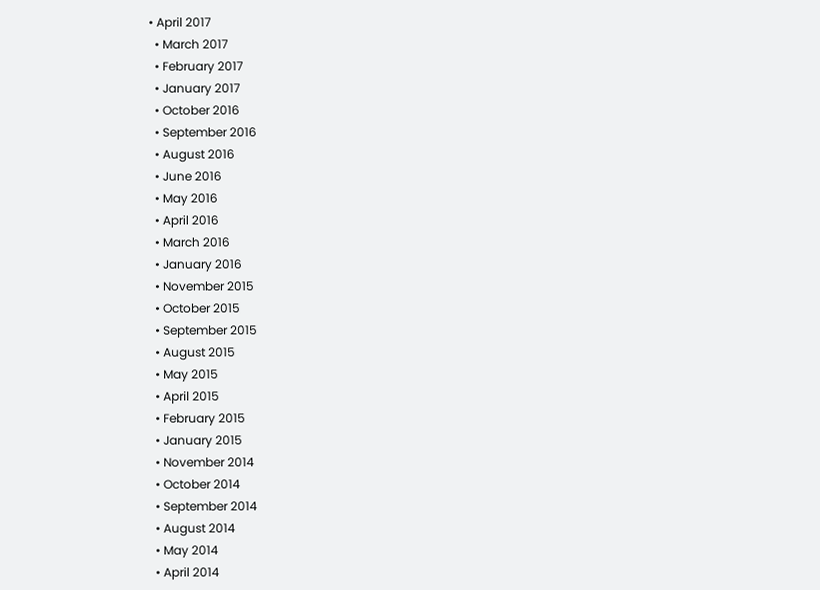• April 2017
  • March 2017
  • February 2017
  • January 2017
  • October 2016
  • September 2016
  • August 2016
  • June 2016
  • May 2016
  • April 2016
  • March 2016
  • January 2016
  • November 2015
  • October 2015
  • September 2015
  • August 2015
  • May 2015
  • April 2015
  • February 2015
  • January 2015
  • November 2014
  • October 2014
  • September 2014
  • August 2014
  • May 2014
  • April 2014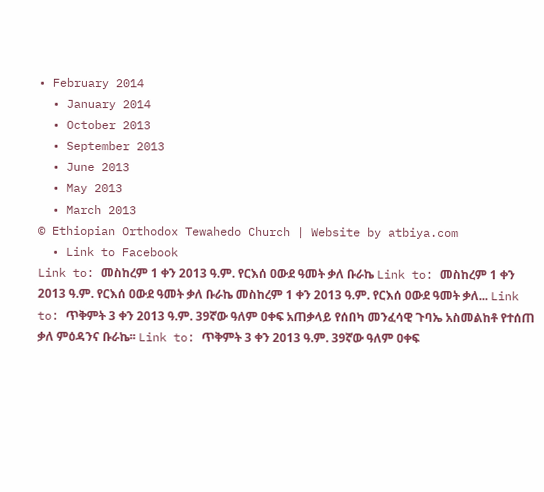• February 2014
  • January 2014
  • October 2013
  • September 2013
  • June 2013
  • May 2013
  • March 2013
© Ethiopian Orthodox Tewahedo Church | Website by atbiya.com
  • Link to Facebook
Link to: መስከረም 1 ቀን 2013 ዓ.ም. የርእሰ ዐውደ ዓመት ቃለ ቡራኬ Link to: መስከረም 1 ቀን 2013 ዓ.ም. የርእሰ ዐውደ ዓመት ቃለ ቡራኬ መስከረም 1 ቀን 2013 ዓ.ም. የርእሰ ዐውደ ዓመት ቃለ... Link to: ጥቅምት 3 ቀን 2013 ዓ.ም. 39ኛው ዓለም ዐቀፍ አጠቃላይ የሰበካ መንፈሳዊ ጉባኤ አስመልከቶ የተሰጠ ቃለ ምዕዳንና ቡራኬ፡፡ Link to: ጥቅምት 3 ቀን 2013 ዓ.ም. 39ኛው ዓለም ዐቀፍ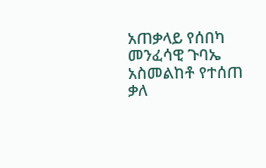አጠቃላይ የሰበካ መንፈሳዊ ጉባኤ አስመልከቶ የተሰጠ ቃለ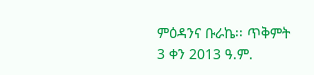ምዕዳንና ቡራኬ፡፡ ጥቅምት 3 ቀን 2013 ዓ.ም.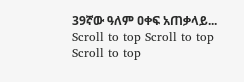39ኛው ዓለም ዐቀፍ አጠቃላይ...
Scroll to top Scroll to top Scroll to top